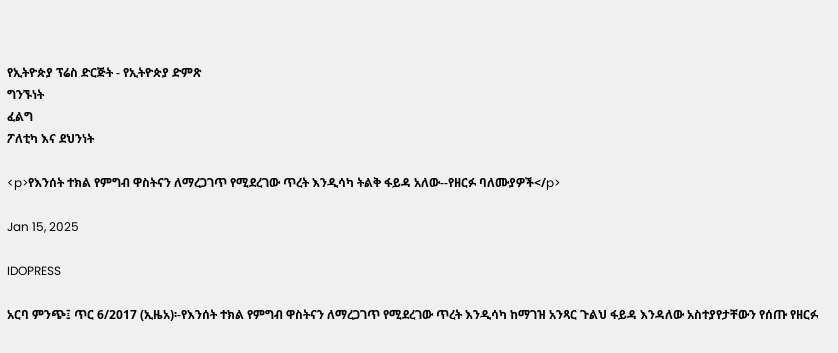የኢትዮጵያ ፕሬስ ድርጅት - የኢትዮጵያ ድምጽ
ግንኙነት
ፈልግ
ፖለቲካ እና ደህንነት

<p>የእንሰት ተክል የምግብ ዋስትናን ለማረጋገጥ የሚደረገው ጥረት እንዲሳካ ትልቅ ፋይዳ አለው--የዘርፉ ባለሙያዎች</p>

Jan 15, 2025

IDOPRESS

አርባ ምንጭ፤ ጥር 6/2017 (ኢዜአ)፡-የእንሰት ተክል የምግብ ዋስትናን ለማረጋገጥ የሚደረገው ጥረት እንዲሳካ ከማገዝ አንጻር ጉልህ ፋይዳ እንዳለው አስተያየታቸውን የሰጡ የዘርፉ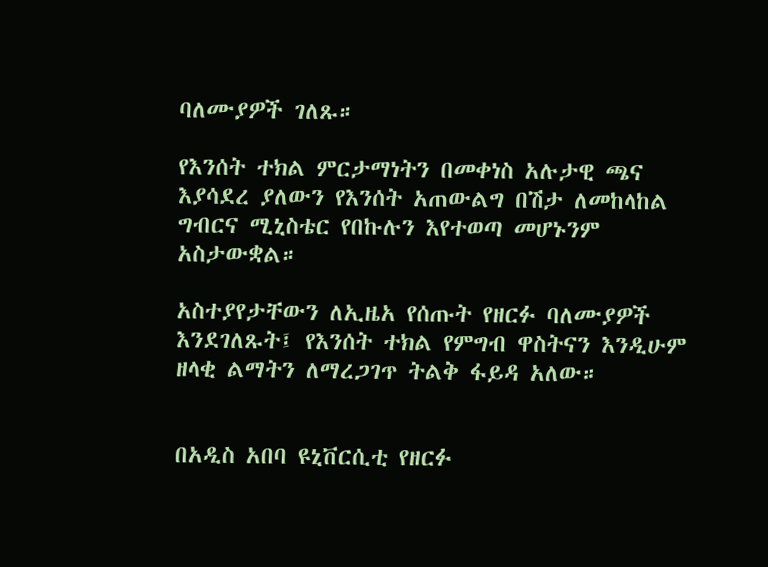ባለሙያዎች ገለጹ።

የእንሰት ተክል ምርታማነትን በመቀነስ አሉታዊ ጫና እያሳደረ ያለውን የእንሰት አጠውልግ በሽታ ለመከላከል ግብርና ሚኒስቴር የበኩሉን እየተወጣ መሆኑንም አስታውቋል።

አስተያየታቸውን ለኢዜአ የሰጡት የዘርፉ ባለሙያዎች እንደገለጹት፤ የእንሰት ተክል የምግብ ዋስትናን እንዲሁም ዘላቂ ልማትን ለማረጋገጥ ትልቅ ፋይዳ አለው።


በአዲስ አበባ ዩኒቨርሲቲ የዘርፉ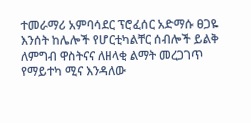ተመራማሪ አምባሳደር ፕሮፈሰር አድማሱ ፀጋዬ እንሰት ከሌሎች የሆርቲካልቸር ሰብሎች ይልቅ ለምግብ ዋስትናና ለዘላቂ ልማት መረጋገጥ የማይተካ ሚና እንዳለው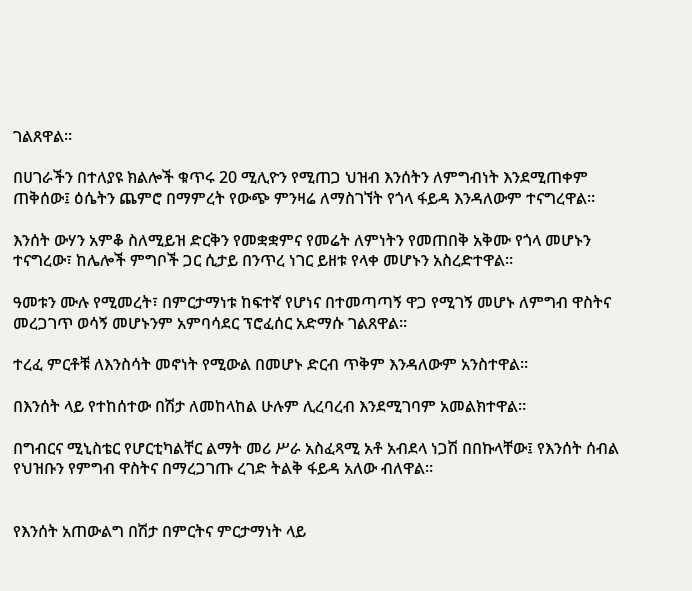ገልጸዋል።

በሀገራችን በተለያዩ ክልሎች ቁጥሩ 20 ሚሊዮን የሚጠጋ ህዝብ እንሰትን ለምግብነት እንደሚጠቀም ጠቅሰው፤ ዕሴትን ጨምሮ በማምረት የውጭ ምንዛሬ ለማስገኘት የጎላ ፋይዳ እንዳለውም ተናግረዋል።

እንሰት ውሃን አምቆ ስለሚይዝ ድርቅን የመቋቋምና የመሬት ለምነትን የመጠበቅ አቅሙ የጎላ መሆኑን ተናግረው፣ ከሌሎች ምግቦች ጋር ሲታይ በንጥረ ነገር ይዘቱ የላቀ መሆኑን አስረድተዋል።

ዓመቱን ሙሉ የሚመረት፣ በምርታማነቱ ከፍተኛ የሆነና በተመጣጣኝ ዋጋ የሚገኝ መሆኑ ለምግብ ዋስትና መረጋገጥ ወሳኝ መሆኑንም አምባሳደር ፕሮፈሰር አድማሱ ገልጸዋል።

ተረፈ ምርቶቹ ለእንስሳት መኖነት የሚውል በመሆኑ ድርብ ጥቅም እንዳለውም አንስተዋል።

በእንሰት ላይ የተከሰተው በሽታ ለመከላከል ሁሉም ሊረባረብ እንደሚገባም አመልክተዋል።

በግብርና ሚኒስቴር የሆርቲካልቸር ልማት መሪ ሥራ አስፈጻሚ አቶ አብደላ ነጋሽ በበኩላቸው፤ የእንሰት ሰብል የህዝቡን የምግብ ዋስትና በማረጋገጡ ረገድ ትልቅ ፋይዳ አለው ብለዋል።


የእንሰት አጠውልግ በሽታ በምርትና ምርታማነት ላይ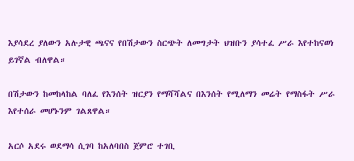እያሳደረ ያለውን አሉታዊ ጫናና የበሽታውን ስርጭት ለመግታት ህዝቡን ያሳተፈ ሥራ እየተከናወነ ይገኛል ብለዋል።

በሽታውን ከመከላከል ባለፈ የእንሰት ዝርያን የማሻሻልና በእንሰት የሚለማን መሬት የማስፋት ሥራ እየተሰራ መሆኑንም ገልጸዋል።

አርሶ አደሩ ወደማሳ ሲገባ ከአለባበስ ጀምሮ ተገቢ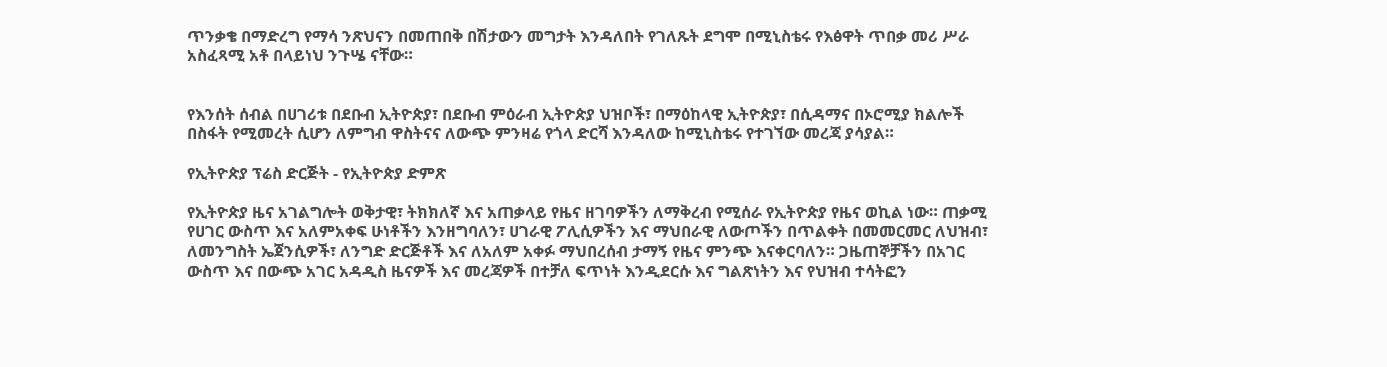ጥንቃቄ በማድረግ የማሳ ንጽህናን በመጠበቅ በሽታውን መግታት እንዳለበት የገለጹት ደግሞ በሚኒስቴሩ የእፅዋት ጥበቃ መሪ ሥራ አስፈጻሚ አቶ በላይነህ ንጉሤ ናቸው።


የእንሰት ሰብል በሀገሪቱ በደቡብ ኢትዮጵያ፣ በደቡብ ምዕራብ ኢትዮጵያ ህዝቦች፣ በማዕከላዊ ኢትዮጵያ፣ በሲዳማና በኦሮሚያ ክልሎች በስፋት የሚመረት ሲሆን ለምግብ ዋስትናና ለውጭ ምንዛሬ የጎላ ድርሻ እንዳለው ከሚኒስቴሩ የተገኘው መረጃ ያሳያል።

የኢትዮጵያ ፕሬስ ድርጅት - የኢትዮጵያ ድምጽ

የኢትዮጵያ ዜና አገልግሎት ወቅታዊ፣ ትክክለኛ እና አጠቃላይ የዜና ዘገባዎችን ለማቅረብ የሚሰራ የኢትዮጵያ የዜና ወኪል ነው። ጠቃሚ የሀገር ውስጥ እና አለምአቀፍ ሁነቶችን እንዘግባለን፣ ሀገራዊ ፖሊሲዎችን እና ማህበራዊ ለውጦችን በጥልቀት በመመርመር ለህዝብ፣ ለመንግስት ኤጀንሲዎች፣ ለንግድ ድርጅቶች እና ለአለም አቀፉ ማህበረሰብ ታማኝ የዜና ምንጭ እናቀርባለን። ጋዜጠኞቻችን በአገር ውስጥ እና በውጭ አገር አዳዲስ ዜናዎች እና መረጃዎች በተቻለ ፍጥነት እንዲደርሱ እና ግልጽነትን እና የህዝብ ተሳትፎን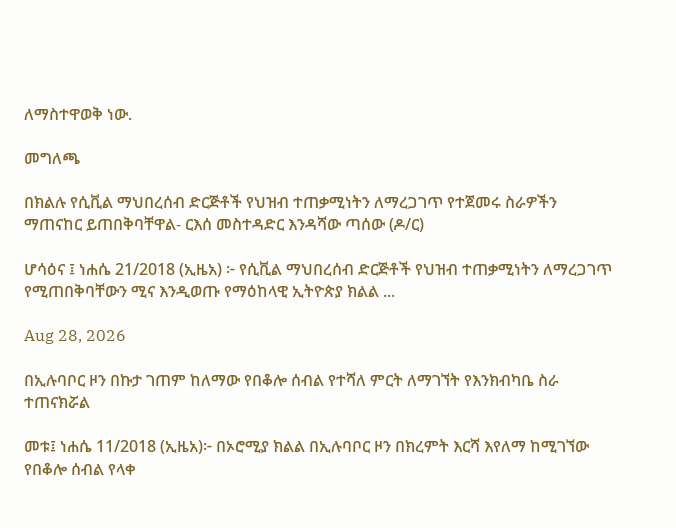ለማስተዋወቅ ነው.

መግለጫ

በክልሉ የሲቪል ማህበረሰብ ድርጅቶች የህዝብ ተጠቃሚነትን ለማረጋገጥ የተጀመሩ ስራዎችን ማጠናከር ይጠበቅባቸዋል- ርእሰ መስተዳድር እንዳሻው ጣሰው (ዶ/ር)

ሆሳዕና ፤ ነሐሴ 21/2018 (ኢዜአ) ፦ የሲቪል ማህበረሰብ ድርጅቶች የህዝብ ተጠቃሚነትን ለማረጋገጥ የሚጠበቅባቸውን ሚና እንዲወጡ የማዕከላዊ ኢትዮጵያ ክልል ...

Aug 28, 2026

በኢሉባቦር ዞን በኩታ ገጠም ከለማው የበቆሎ ሰብል የተሻለ ምርት ለማገኘት የእንክብካቤ ስራ ተጠናክሯል

መቱ፤ ነሐሴ 11/2018 (ኢዜአ)፦ በኦሮሚያ ክልል በኢሉባቦር ዞን በክረምት እርሻ እየለማ ከሚገኘው የበቆሎ ሰብል የላቀ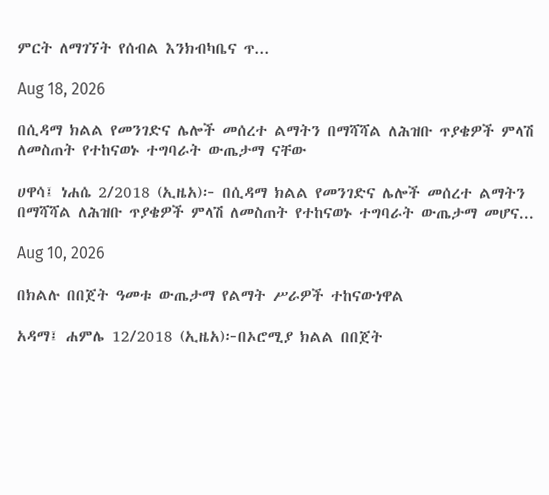ምርት ለማገኘት የሰብል እንክብካቤና ጥ...

Aug 18, 2026

በሲዳማ ክልል የመንገድና ሌሎች መሰረተ ልማትን በማሻሻል ለሕዝቡ ጥያቄዎች ምላሽ ለመስጠት የተከናወኑ ተግባራት ውጤታማ ናቸው

ሀዋሳ፤ ነሐሴ 2/2018 (ኢዜአ)፦ በሲዳማ ክልል የመንገድና ሌሎች መሰረተ ልማትን በማሻሻል ለሕዝቡ ጥያቄዎች ምላሽ ለመስጠት የተከናወኑ ተግባራት ውጤታማ መሆና...

Aug 10, 2026

በክልሉ በበጀት ዓመቱ ውጤታማ የልማት ሥራዎች ተከናውነዋል

አዳማ፤ ሐምሌ 12/2018 (ኢዜአ)፦በኦሮሚያ ክልል በበጀት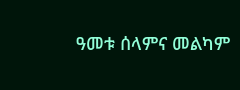ዓመቱ ሰላምና መልካም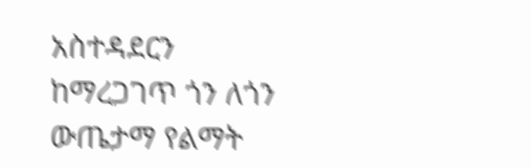አስተዳደርን ከማረጋገጥ ጎን ለጎን ውጤታማ የልማት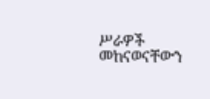ሥራዎች መከናወናቸውን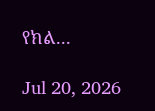የክል...

Jul 20, 2026